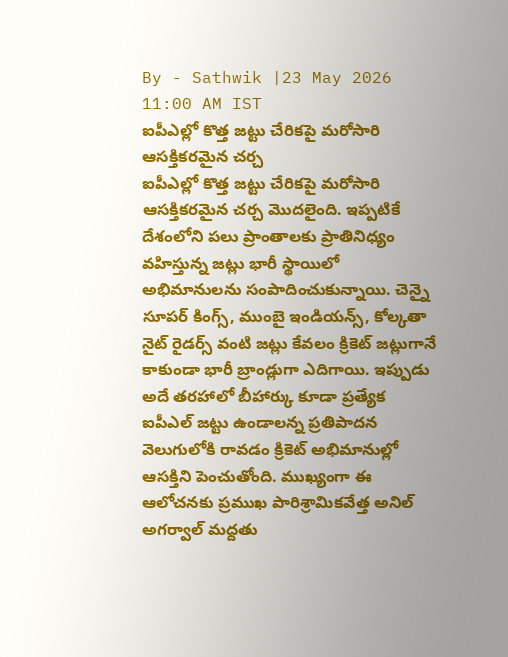By - Sathwik |23 May 2026 11:00 AM IST
ఐపీఎల్లో కొత్త జట్టు చేరికపై మరోసారి ఆసక్తికరమైన చర్చ
ఐపీఎల్లో కొత్త జట్టు చేరికపై మరోసారి ఆసక్తికరమైన చర్చ మొదలైంది. ఇప్పటికే దేశంలోని పలు ప్రాంతాలకు ప్రాతినిధ్యం వహిస్తున్న జట్లు భారీ స్థాయిలో అభిమానులను సంపాదించుకున్నాయి. చెన్నై సూపర్ కింగ్స్, ముంబై ఇండియన్స్, కోల్కతా నైట్ రైడర్స్ వంటి జట్లు కేవలం క్రికెట్ జట్లుగానే కాకుండా భారీ బ్రాండ్లుగా ఎదిగాయి. ఇప్పుడు అదే తరహాలో బీహార్కు కూడా ప్రత్యేక ఐపీఎల్ జట్టు ఉండాలన్న ప్రతిపాదన వెలుగులోకి రావడం క్రికెట్ అభిమానుల్లో ఆసక్తిని పెంచుతోంది. ముఖ్యంగా ఈ ఆలోచనకు ప్రముఖ పారిశ్రామికవేత్త అనిల్ అగర్వాల్ మద్దతు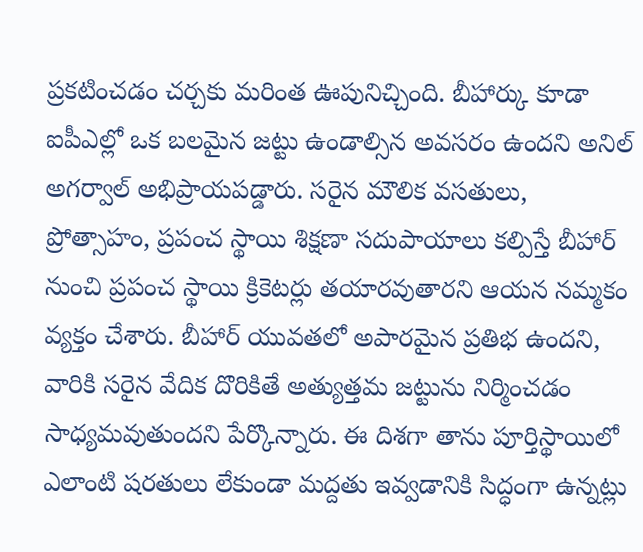ప్రకటించడం చర్చకు మరింత ఊపునిచ్చింది. బీహార్కు కూడా ఐపీఎల్లో ఒక బలమైన జట్టు ఉండాల్సిన అవసరం ఉందని అనిల్ అగర్వాల్ అభిప్రాయపడ్డారు. సరైన మౌలిక వసతులు, ప్రోత్సాహం, ప్రపంచ స్థాయి శిక్షణా సదుపాయాలు కల్పిస్తే బీహార్ నుంచి ప్రపంచ స్థాయి క్రికెటర్లు తయారవుతారని ఆయన నమ్మకం వ్యక్తం చేశారు. బీహార్ యువతలో అపారమైన ప్రతిభ ఉందని, వారికి సరైన వేదిక దొరికితే అత్యుత్తమ జట్టును నిర్మించడం సాధ్యమవుతుందని పేర్కొన్నారు. ఈ దిశగా తాను పూర్తిస్థాయిలో ఎలాంటి షరతులు లేకుండా మద్దతు ఇవ్వడానికి సిద్ధంగా ఉన్నట్లు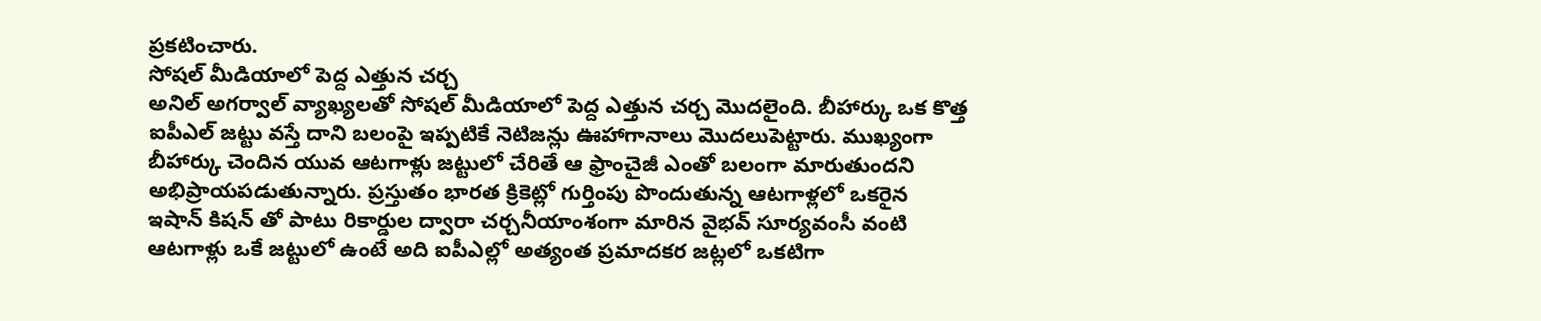ప్రకటించారు.
సోషల్ మీడియాలో పెద్ద ఎత్తున చర్చ
అనిల్ అగర్వాల్ వ్యాఖ్యలతో సోషల్ మీడియాలో పెద్ద ఎత్తున చర్చ మొదలైంది. బీహార్కు ఒక కొత్త ఐపీఎల్ జట్టు వస్తే దాని బలంపై ఇప్పటికే నెటిజన్లు ఊహాగానాలు మొదలుపెట్టారు. ముఖ్యంగా బీహార్కు చెందిన యువ ఆటగాళ్లు జట్టులో చేరితే ఆ ఫ్రాంచైజీ ఎంతో బలంగా మారుతుందని అభిప్రాయపడుతున్నారు. ప్రస్తుతం భారత క్రికెట్లో గుర్తింపు పొందుతున్న ఆటగాళ్లలో ఒకరైన ఇషాన్ కిషన్ తో పాటు రికార్డుల ద్వారా చర్చనీయాంశంగా మారిన వైభవ్ సూర్యవంసీ వంటి ఆటగాళ్లు ఒకే జట్టులో ఉంటే అది ఐపీఎల్లో అత్యంత ప్రమాదకర జట్లలో ఒకటిగా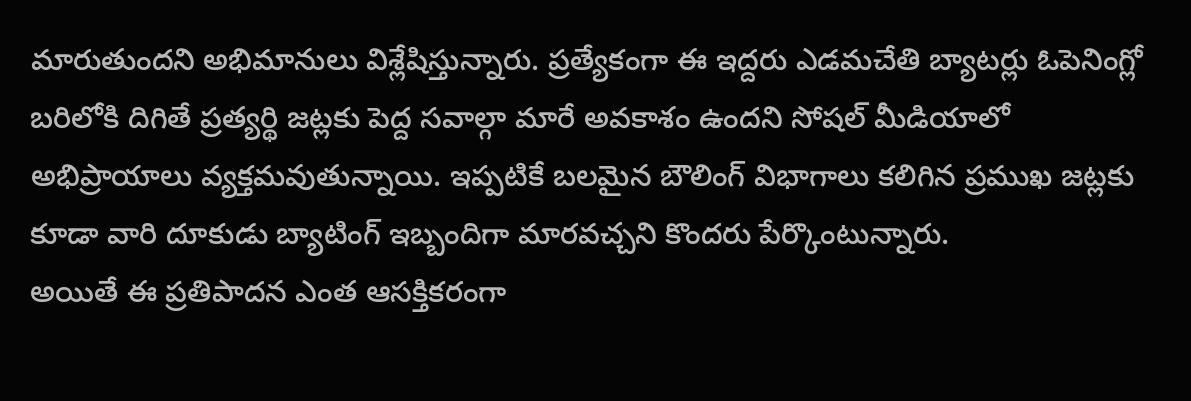మారుతుందని అభిమానులు విశ్లేషిస్తున్నారు. ప్రత్యేకంగా ఈ ఇద్దరు ఎడమచేతి బ్యాటర్లు ఓపెనింగ్లో బరిలోకి దిగితే ప్రత్యర్థి జట్లకు పెద్ద సవాల్గా మారే అవకాశం ఉందని సోషల్ మీడియాలో అభిప్రాయాలు వ్యక్తమవుతున్నాయి. ఇప్పటికే బలమైన బౌలింగ్ విభాగాలు కలిగిన ప్రముఖ జట్లకు కూడా వారి దూకుడు బ్యాటింగ్ ఇబ్బందిగా మారవచ్చని కొందరు పేర్కొంటున్నారు.
అయితే ఈ ప్రతిపాదన ఎంత ఆసక్తికరంగా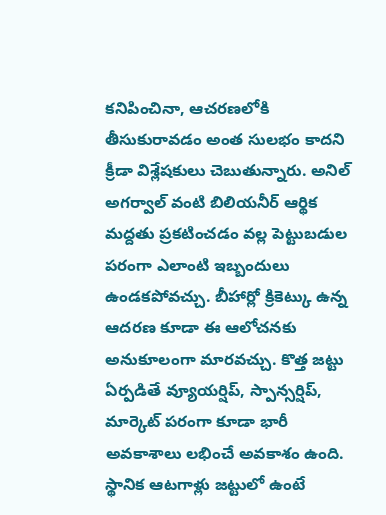కనిపించినా, ఆచరణలోకి తీసుకురావడం అంత సులభం కాదని క్రీడా విశ్లేషకులు చెబుతున్నారు. అనిల్ అగర్వాల్ వంటి బిలియనీర్ ఆర్థిక మద్దతు ప్రకటించడం వల్ల పెట్టుబడుల పరంగా ఎలాంటి ఇబ్బందులు ఉండకపోవచ్చు. బీహార్లో క్రికెట్కు ఉన్న ఆదరణ కూడా ఈ ఆలోచనకు అనుకూలంగా మారవచ్చు. కొత్త జట్టు ఏర్పడితే వ్యూయర్షిప్, స్పాన్సర్షిప్, మార్కెట్ పరంగా కూడా భారీ అవకాశాలు లభించే అవకాశం ఉంది. స్థానిక ఆటగాళ్లు జట్టులో ఉంటే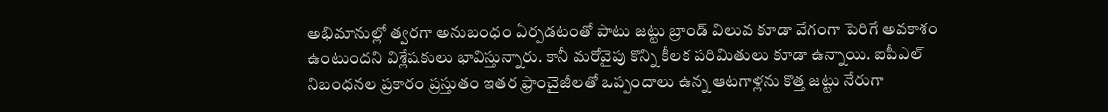అభిమానుల్లో త్వరగా అనుబంధం ఏర్పడటంతో పాటు జట్టు బ్రాండ్ విలువ కూడా వేగంగా పెరిగే అవకాశం ఉంటుందని విశ్లేషకులు భావిస్తున్నారు. కానీ మరోవైపు కొన్ని కీలక పరిమితులు కూడా ఉన్నాయి. ఐపీఎల్ నిబంధనల ప్రకారం ప్రస్తుతం ఇతర ఫ్రాంచైజీలతో ఒప్పందాలు ఉన్న ఆటగాళ్లను కొత్త జట్టు నేరుగా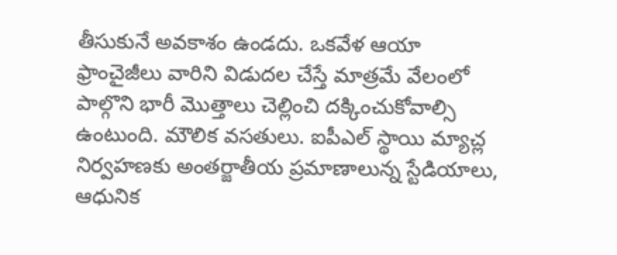తీసుకునే అవకాశం ఉండదు. ఒకవేళ ఆయా ఫ్రాంచైజీలు వారిని విడుదల చేస్తే మాత్రమే వేలంలో పాల్గొని భారీ మొత్తాలు చెల్లించి దక్కించుకోవాల్సి ఉంటుంది. మౌలిక వసతులు. ఐపీఎల్ స్థాయి మ్యాచ్ల నిర్వహణకు అంతర్జాతీయ ప్రమాణాలున్న స్టేడియాలు, ఆధునిక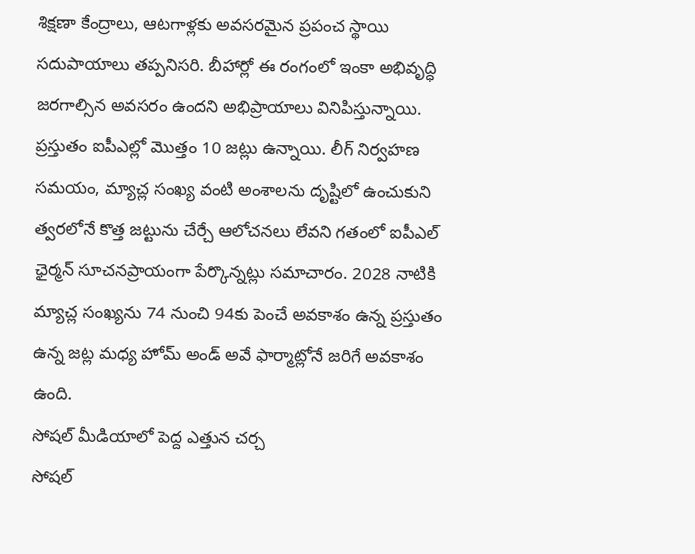శిక్షణా కేంద్రాలు, ఆటగాళ్లకు అవసరమైన ప్రపంచ స్థాయి సదుపాయాలు తప్పనిసరి. బీహార్లో ఈ రంగంలో ఇంకా అభివృద్ధి జరగాల్సిన అవసరం ఉందని అభిప్రాయాలు వినిపిస్తున్నాయి. ప్రస్తుతం ఐపీఎల్లో మొత్తం 10 జట్లు ఉన్నాయి. లీగ్ నిర్వహణ సమయం, మ్యాచ్ల సంఖ్య వంటి అంశాలను దృష్టిలో ఉంచుకుని త్వరలోనే కొత్త జట్టును చేర్చే ఆలోచనలు లేవని గతంలో ఐపీఎల్ ఛైర్మన్ సూచనప్రాయంగా పేర్కొన్నట్లు సమాచారం. 2028 నాటికి మ్యాచ్ల సంఖ్యను 74 నుంచి 94కు పెంచే అవకాశం ఉన్న ప్రస్తుతం ఉన్న జట్ల మధ్య హోమ్ అండ్ అవే ఫార్మాట్లోనే జరిగే అవకాశం ఉంది.
సోషల్ మీడియాలో పెద్ద ఎత్తున చర్చ
సోషల్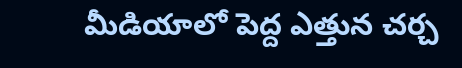మీడియాలో పెద్ద ఎత్తున చర్చ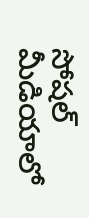సోషల్ మీడియాలో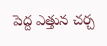పెద్ద ఎత్తున చర్చ